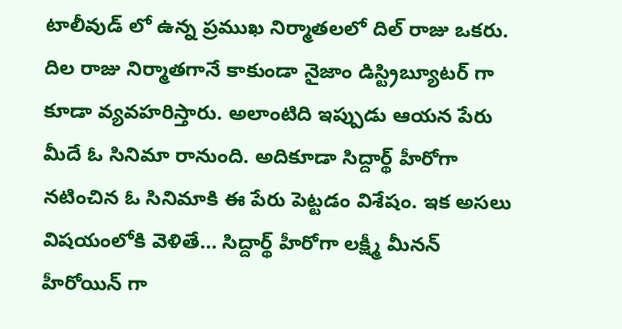టాలీవుడ్ లో ఉన్న ప్రముఖ నిర్మాతలలో దిల్ రాజు ఒకరు. దిల రాజు నిర్మాతగానే కాకుండా నైజాం డిస్ట్రిబ్యూటర్ గా కూడా వ్యవహరిస్తారు. అలాంటిది ఇప్పుడు ఆయన పేరు మీదే ఓ సినిమా రానుంది. అదికూడా సిద్దార్థ్ హీరోగా నటించిన ఓ సినిమాకి ఈ పేరు పెట్టడం విశేషం. ఇక అసలు విషయంలోకి వెళితే… సిద్దార్థ్ హీరోగా లక్ష్మీ మీనన్ హీరోయిన్ గా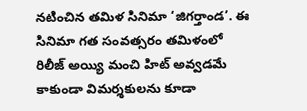నటించిన తమిళ సినిమా ‘జిగర్తాండ’. ఈ సినిమా గత సంవత్సరం తమిళంలో రిలీజ్ అయ్యి మంచి హిట్ అవ్వడమే కాకుండా విమర్శకులను కూడా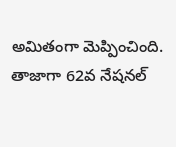అమితంగా మెప్పించింది.
తాజాగా 62వ నేషనల్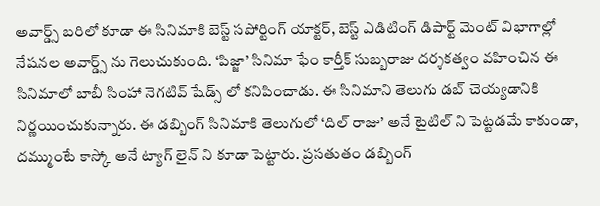అవార్డ్స్ బరిలో కూడా ఈ సినిమాకి బెస్ట్ సపోర్టింగ్ యాక్టర్, బెస్ట్ ఎడిటింగ్ డిపార్ట్ మెంట్ విభాగాల్లో నేషనల అవార్డ్స్ ను గెలుచుకుంది. ‘పిజ్జా’ సినిమా ఫేం కార్తీక్ సుబ్బరాజు దర్శకత్వం వహించిన ఈ సినిమాలో బాబీ సింహా నెగటివ్ షేడ్స్ లో కనిపించాడు. ఈ సినిమాని తెలుగు డబ్ చెయ్యడానికి నిర్ణయించుకున్నారు. ఈ డబ్బింగ్ సినిమాకి తెలుగులో ‘దిల్ రాజు’ అనే టైటిల్ ని పెట్టడమే కాకుండా, దమ్ముంటే కాస్కో అనే ట్యాగ్ లైన్ ని కూడా పెట్టారు. ప్రసతుతం డబ్బింగ్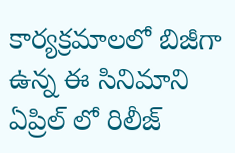కార్యక్రమాలలో బిజీగా ఉన్న ఈ సినిమాని ఏప్రిల్ లో రిలీజ్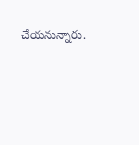చేయనున్నారు.